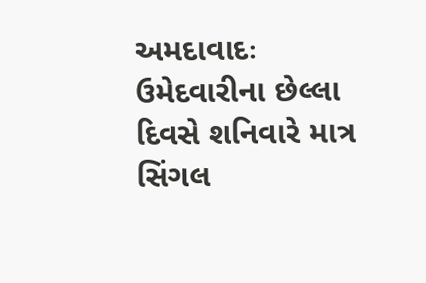અમદાવાદઃ ઉમેદવારીના છેલ્લા દિવસે શનિવારે માત્ર સિંગલ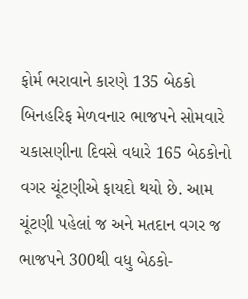ફોર્મ ભરાવાને કારણે 135 બેઠકો બિનહરિફ મેળવનાર ભાજપને સોમવારે ચકાસણીના દિવસે વધારે 165 બેઠકોનો વગર ચૂંટણીએ ફાયદો થયો છે. આમ ચૂંટણી પહેલાં જ અને મતદાન વગર જ ભાજપને 300થી વધુ બેઠકો-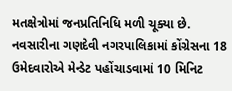મતક્ષેત્રોમાં જનપ્રતિનિધિ મળી ચૂક્યા છે. નવસારીના ગણદેવી નગરપાલિકામાં કોંગ્રેસના 18 ઉમેદવારોએ મેન્ડેટ પહોંચાડવામાં 10 મિનિટ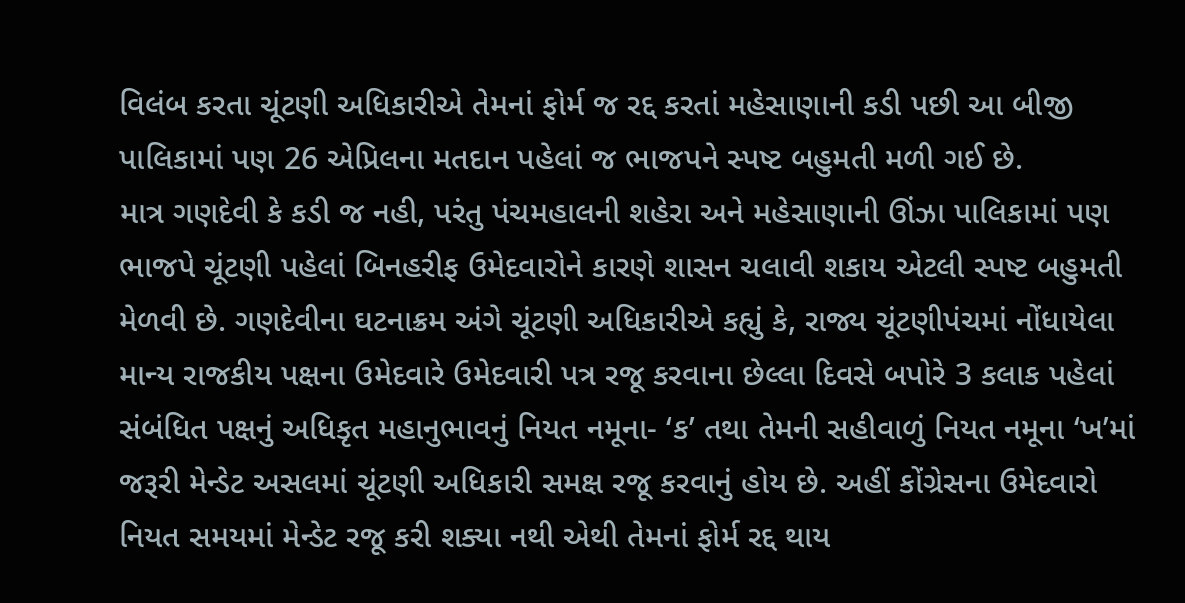વિલંબ કરતા ચૂંટણી અધિકારીએ તેમનાં ફોર્મ જ રદ્દ કરતાં મહેસાણાની કડી પછી આ બીજી પાલિકામાં પણ 26 એપ્રિલના મતદાન પહેલાં જ ભાજપને સ્પષ્ટ બહુમતી મળી ગઈ છે.
માત્ર ગણદેવી કે કડી જ નહી, પરંતુ પંચમહાલની શહેરા અને મહેસાણાની ઊંઝા પાલિકામાં પણ ભાજપે ચૂંટણી પહેલાં બિનહરીફ ઉમેદવારોને કારણે શાસન ચલાવી શકાય એટલી સ્પષ્ટ બહુમતી મેળવી છે. ગણદેવીના ઘટનાક્રમ અંગે ચૂંટણી અધિકારીએ કહ્યું કે, રાજ્ય ચૂંટણીપંચમાં નોંધાયેલા માન્ય રાજકીય પક્ષના ઉમેદવારે ઉમેદવારી પત્ર રજૂ કરવાના છેલ્લા દિવસે બપોરે 3 કલાક પહેલાં સંબંધિત પક્ષનું અધિકૃત મહાનુભાવનું નિયત નમૂના- ‘ક’ તથા તેમની સહીવાળું નિયત નમૂના ‘ખ’માં જરૂરી મેન્ડેટ અસલમાં ચૂંટણી અધિકારી સમક્ષ રજૂ કરવાનું હોય છે. અહીં કોંગ્રેસના ઉમેદવારો નિયત સમયમાં મેન્ડેટ રજૂ કરી શક્યા નથી એથી તેમનાં ફોર્મ રદ્દ થાય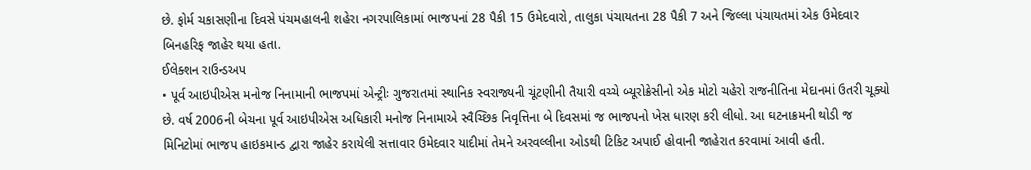છે. ફોર્મ ચકાસણીના દિવસે પંચમહાલની શહેરા નગરપાલિકામાં ભાજપનાં 28 પૈકી 15 ઉમેદવારો, તાલુકા પંચાયતના 28 પૈકી 7 અને જિલ્લા પંચાયતમાં એક ઉમેદવાર બિનહરિફ જાહેર થયા હતા.
ઈલેક્શન રાઉન્ડઅપ
• પૂર્વ આઇપીએસ મનોજ નિનામાની ભાજપમાં એન્ટ્રીઃ ગુજરાતમાં સ્થાનિક સ્વરાજ્યની ચૂંટણીની તૈયારી વચ્ચે બ્યૂરોક્રેસીનો એક મોટો ચહેરો રાજનીતિના મેદાનમાં ઉતરી ચૂક્યો છે. વર્ષ 2006ની બેચના પૂર્વ આઇપીએસ અધિકારી મનોજ નિનામાએ સ્વૈચ્છિક નિવૃત્તિના બે દિવસમાં જ ભાજપનો ખેસ ધારણ કરી લીધો. આ ઘટનાક્રમની થોડી જ મિનિટોમાં ભાજપ હાઇકમાન્ડ દ્વારા જાહેર કરાયેલી સત્તાવાર ઉમેદવાર યાદીમાં તેમને અરવલ્લીના ઓડથી ટિકિટ અપાઈ હોવાની જાહેરાત કરવામાં આવી હતી.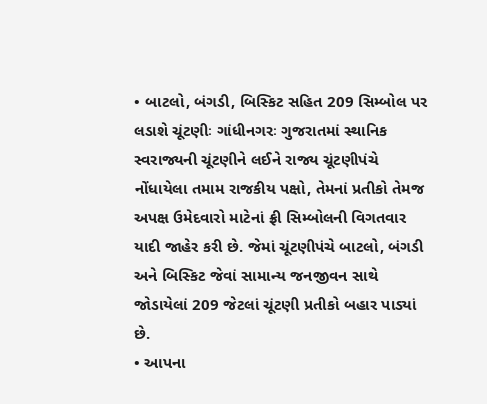• બાટલો, બંગડી, બિસ્કિટ સહિત 209 સિમ્બોલ પર લડાશે ચૂંટણીઃ ગાંધીનગરઃ ગુજરાતમાં સ્થાનિક સ્વરાજ્યની ચૂંટણીને લઈને રાજ્ય ચૂંટણીપંચે નોંધાયેલા તમામ રાજકીય પક્ષો, તેમનાં પ્રતીકો તેમજ અપક્ષ ઉમેદવારો માટેનાં ફ્રી સિમ્બોલની વિગતવાર યાદી જાહેર કરી છે. જેમાં ચૂંટણીપંચે બાટલો, બંગડી અને બિસ્કિટ જેવાં સામાન્ય જનજીવન સાથે જોડાયેલાં 209 જેટલાં ચૂંટણી પ્રતીકો બહાર પાડ્યાં છે.
• આપના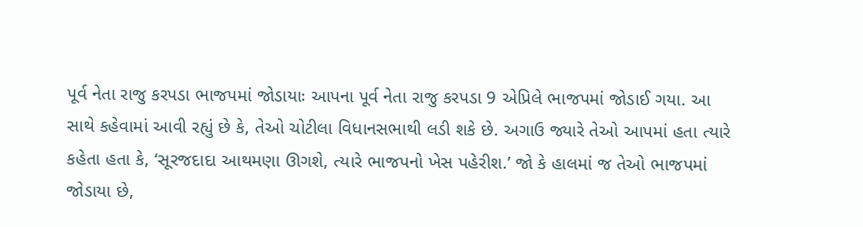પૂર્વ નેતા રાજુ કરપડા ભાજપમાં જોડાયાઃ આપના પૂર્વ નેતા રાજુ કરપડા 9 એપ્રિલે ભાજપમાં જોડાઈ ગયા. આ સાથે કહેવામાં આવી રહ્યું છે કે, તેઓ ચોટીલા વિધાનસભાથી લડી શકે છે. અગાઉ જ્યારે તેઓ આપમાં હતા ત્યારે કહેતા હતા કે, ‘સૂરજદાદા આથમણા ઊગશે, ત્યારે ભાજપનો ખેસ પહેરીશ.’ જો કે હાલમાં જ તેઓ ભાજપમાં જોડાયા છે,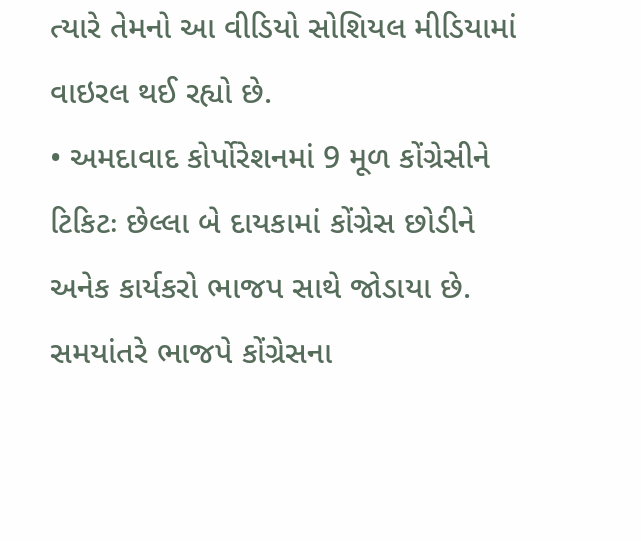ત્યારે તેમનો આ વીડિયો સોશિયલ મીડિયામાં વાઇરલ થઈ રહ્યો છે.
• અમદાવાદ કોર્પોરેશનમાં 9 મૂળ કોંગ્રેસીને ટિકિટઃ છેલ્લા બે દાયકામાં કોંગ્રેસ છોડીને અનેક કાર્યકરો ભાજપ સાથે જોડાયા છે. સમયાંતરે ભાજપે કોંગ્રેસના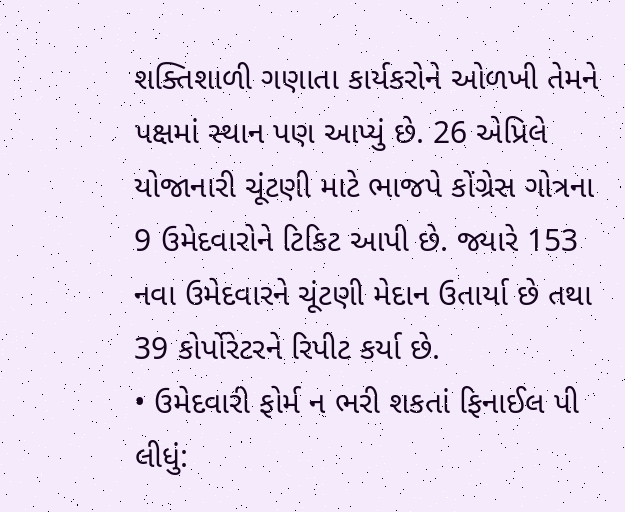શક્તિશાળી ગણાતા કાર્યકરોને ઓળખી તેમને પક્ષમાં સ્થાન પણ આપ્યું છે. 26 એપ્રિલે યોજાનારી ચૂંટણી માટે ભાજપે કોંગ્રેસ ગોત્રના 9 ઉમેદવારોને ટિકિટ આપી છે. જ્યારે 153 નવા ઉમેદવારને ચૂંટણી મેદાન ઉતાર્યા છે તથા 39 કોર્પોરેટરને રિપીટ કર્યા છે.
• ઉમેદવારી ફોર્મ ન ભરી શકતાં ફિનાઈલ પી લીધું: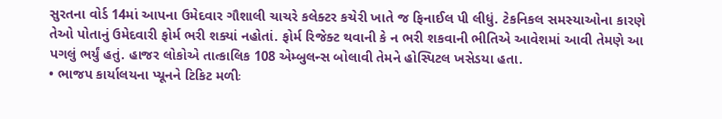સુરતના વોર્ડ 14માં આપના ઉમેદવાર ગૌશાલી ચાચરે કલેક્ટર કચેરી ખાતે જ ફિનાઈલ પી લીધું. ટેકનિકલ સમસ્યાઓના કારણે તેઓ પોતાનું ઉમેદવારી ફોર્મ ભરી શક્યાં નહોતાં. ફોર્મ રિજેક્ટ થવાની કે ન ભરી શકવાની ભીતિએ આવેશમાં આવી તેમણે આ પગલું ભર્યું હતું. હાજર લોકોએ તાત્કાલિક 108 એમ્બુલન્સ બોલાવી તેમને હોસ્પિટલ ખસેડયા હતા.
• ભાજપ કાર્યાલયના પ્યૂનને ટિકિટ મળીઃ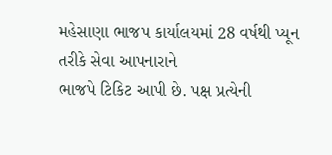મહેસાણા ભાજપ કાર્યાલયમાં 28 વર્ષથી પ્યૂન તરીકે સેવા આપનારાને
ભાજપે ટિકિટ આપી છે. પક્ષ પ્રત્યેની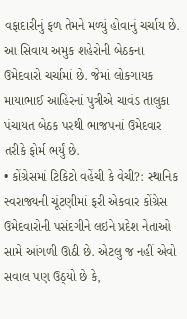વફાદારીનું ફળ તેમને મળ્યું હોવાનું ચર્ચાય છે. આ સિવાય અમુક શહેરોની બેઠકના ઉમેદવારો ચર્ચામાં છે. જેમાં લોકગાયક માયાભાઈ આહિરનાં પુત્રીએ ચાવંડ તાલુકા પંચાયત બેઠક પરથી ભાજપનાં ઉમેદવાર તરીકે ફોર્મ ભર્યું છે.
• કોંગ્રેસમાં ટિકિટો વહેંચી કે વેચી?: સ્થાનિક સ્વરાજ્યની ચૂંટણીમાં ફરી એકવાર કોંગ્રેસ ઉમેદવારોની પસંદગીને લઇને પ્રદેશ નેતાઓ સામે આંગળી ઊઠી છે. એટલુ જ નહીં એવો સવાલ પણ ઉઠ્યો છે કે,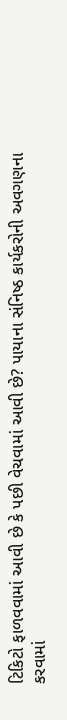ટિકિટો ફાળવવામાં આવી છે કે પછી વેચવામાં આવી છે? પાયાના સંનિષ્ઠ કાર્યકરોની અવગણના કરવામાં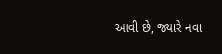આવી છે, જ્યારે નવા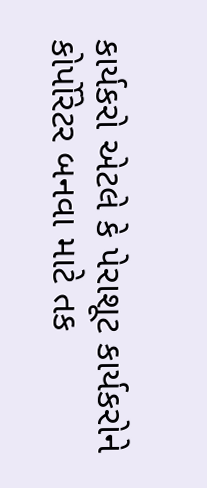કાર્યકરો એટલે કે પેરાશૂટ કાર્યકરોને કોર્પોરેટર બનવા માટે તક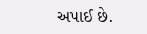અપાઈ છે.